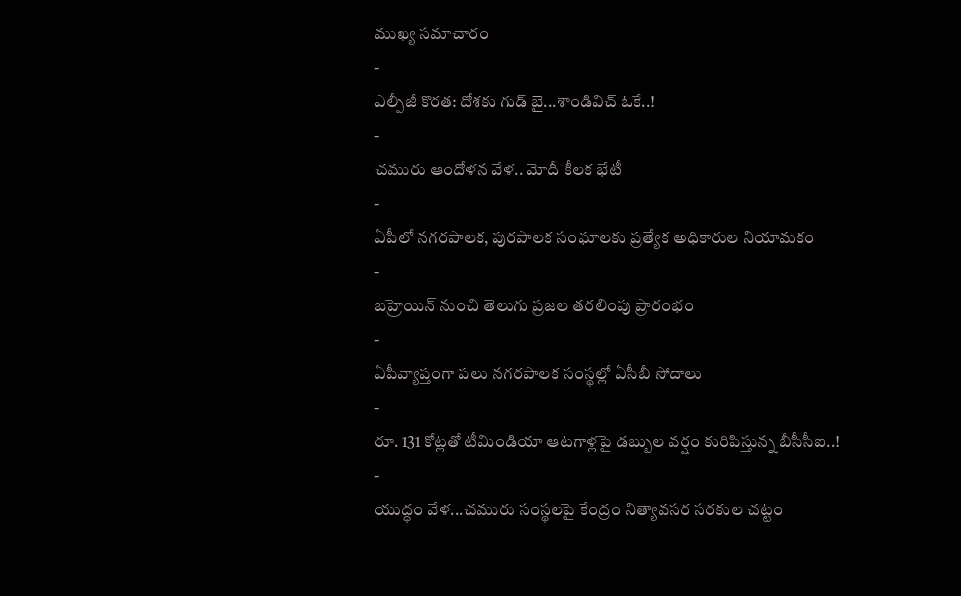ముఖ్య సమాచారం
-
ఎల్పీజీ కొరత: దోశకు గుడ్ బై...శాండివిచ్ ఓకే..!
-
చమురు ఆందోళన వేళ.. మోదీ కీలక భేటీ
-
ఏపీలో నగరపాలక, పురపాలక సంఘాలకు ప్రత్యేక అధికారుల నియామకం
-
బహ్రెయిన్ నుంచి తెలుగు ప్రజల తరలింపు ప్రారంభం
-
ఏపీవ్యాప్తంగా పలు నగరపాలక సంస్థల్లో ఏసీబీ సోదాలు
-
రూ. 131 కోట్లతో టీమిండియా ఆటగాళ్లపై డబ్బుల వర్షం కురిపిస్తున్న బీసీసీఐ..!
-
యుద్ధం వేళ...చమురు సంస్థలపై కేంద్రం నిత్యావసర సరకుల చట్టం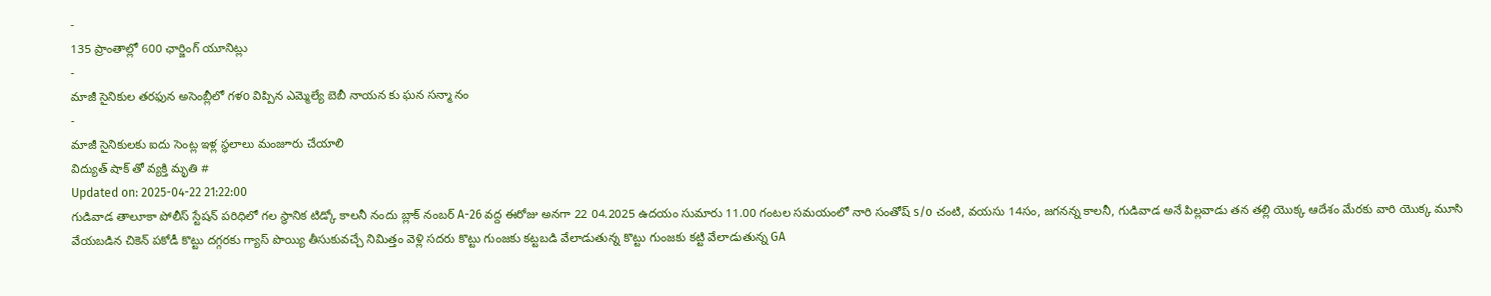-
135 ప్రాంతాల్లో 600 ఛార్జింగ్ యూనిట్లు
-
మాజీ సైనికుల తరఫున అసెంబ్లీలో గళo విప్పిన ఎమ్మెల్యే బెబీ నాయన కు ఘన సన్మా నం
-
మాజీ సైనికులకు ఐదు సెంట్ల ఇళ్ల స్థలాలు మంజూరు చేయాలి
విద్యుత్ షాక్ తో వ్యక్తి మృతి #
Updated on: 2025-04-22 21:22:00
గుడివాడ తాలూకా పోలీస్ స్టేషన్ పరిధిలో గల స్థానిక టిడ్కో కాలనీ నందు బ్లాక్ నంబర్ A-26 వద్ద ఈరోజు అనగా 22 04.2025 ఉదయం సుమారు 11.00 గంటల సమయంలో నారి సంతోష్ s/o చంటి, వయసు 14సం, జగనన్న కాలనీ, గుడివాడ అనే పిల్లవాడు తన తల్లి యొక్క ఆదేశం మేరకు వారి యొక్క మూసి వేయబడిన చికెన్ పకోడీ కొట్టు దగ్గరకు గ్యాస్ పొయ్యి తీసుకువచ్చే నిమిత్తం వెళ్లి సదరు కొట్టు గుంజకు కట్టబడి వేలాడుతున్న కొట్టు గుంజకు కట్టి వేలాడుతున్న GA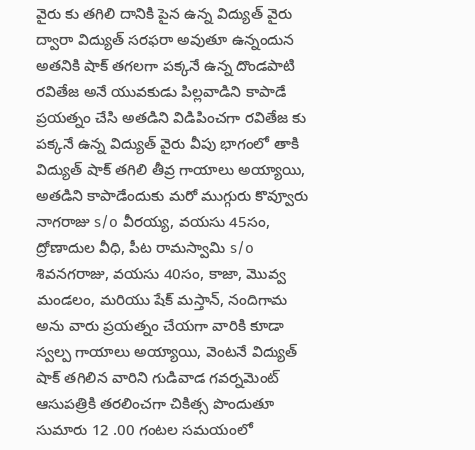వైరు కు తగిలి దానికి పైన ఉన్న విద్యుత్ వైరు ద్వారా విద్యుత్ సరఫరా అవుతూ ఉన్నందున అతనికి షాక్ తగలగా పక్కనే ఉన్న దొండపాటి రవితేజ అనే యువకుడు పిల్లవాడిని కాపాడే ప్రయత్నం చేసి అతడిని విడిపించగా రవితేజ కు పక్కనే ఉన్న విద్యుత్ వైరు వీపు భాగంలో తాకి విద్యుత్ షాక్ తగిలి తీవ్ర గాయాలు అయ్యాయి, అతడిని కాపాడేందుకు మరో ముగ్గురు కొవ్వూరు నాగరాజు s/o వీరయ్య, వయసు 45సం, ద్రోణాదుల వీధి, పీట రామస్వామి s/o శివనగరాజు, వయసు 40సం, కాజా, మొవ్వ మండలం, మరియు షేక్ మస్తాన్, నందిగామ అను వారు ప్రయత్నం చేయగా వారికి కూడా స్వల్ప గాయాలు అయ్యాయి, వెంటనే విద్యుత్ షాక్ తగిలిన వారిని గుడివాడ గవర్నమెంట్ ఆసుపత్రికి తరలించగా చికిత్స పొందుతూ సుమారు 12 .00 గంటల సమయంలో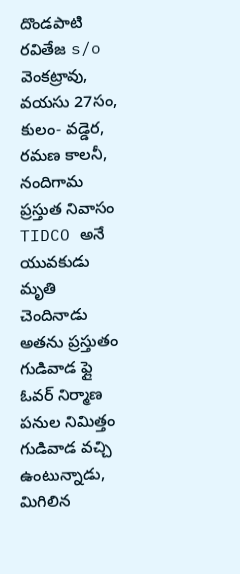దొండపాటి రవితేజ s/o వెంకట్రావు, వయసు 27సం, కులం- వడ్డెర, రమణ కాలనీ, నందిగామ ప్రస్తుత నివాసం TIDCO అనే యువకుడు మృతి చెందినాడు అతను ప్రస్తుతం గుడివాడ ఫ్లై ఓవర్ నిర్మాణ పనుల నిమిత్తం గుడివాడ వచ్చి ఉంటున్నాడు, మిగిలిన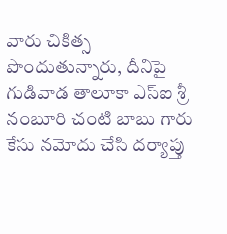వారు చికిత్స పొందుతున్నారు, దీనిపై గుడివాడ తాలూకా ఎస్ఐ శ్రీ నంబూరి చంటి బాబు గారు కేసు నమోదు చేసి దర్యాప్తు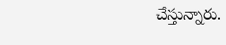చేస్తున్నారు.